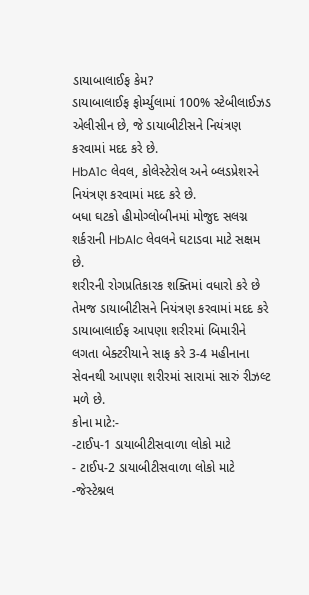ડાયાબાલાઈફ કેમ?
ડાયાબાલાઈફ ફોર્મ્યુલામાં 100% સ્ટેબીલાઈઝડ એલીસીન છે, જે ડાયાબીટીસને નિયંત્રણ કરવામાં મદદ કરે છે.
HbA1c લેવલ, કોલેસ્ટેરોલ અને બ્લડપ્રેશરને નિયંત્રણ કરવામાં મદદ કરે છે.
બધા ઘટકો હીમોગ્લોબીનમાં મોજુદ સલગ્ન શર્કરાની HbAlc લેવલને ઘટાડવા માટે સક્ષમ છે.
શરીરની રોગપ્રતિકારક શક્તિમાં વધારો કરે છે તેમજ ડાયાબીટીસને નિયંત્રણ કરવામાં મદદ કરે
ડાયાબાલાઈફ આપણા શરીરમાં બિમારીને લગતા બેક્ટરીયાને સાફ કરે 3-4 મહીનાના સેવનથી આપણા શરીરમાં સારામાં સારું રીઝલ્ટ મળે છે.
કોના માટે:-
-ટાઈપ-1 ડાયાબીટીસવાળા લોકો માટે
- ટાઈપ-2 ડાયાબીટીસવાળા લોકો માટે
-જેસ્ટેશ્નલ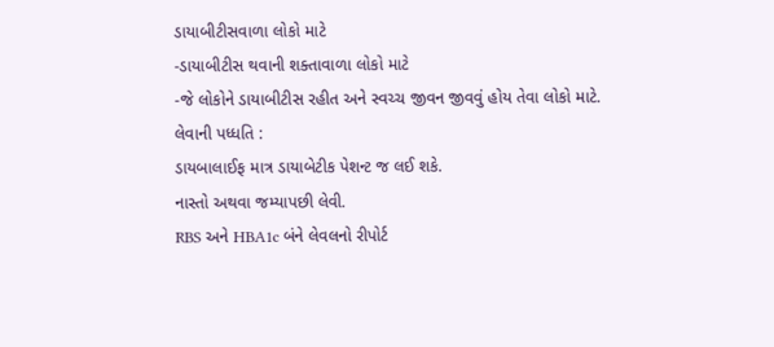ડાયાબીટીસવાળા લોકો માટે
-ડાયાબીટીસ થવાની શક્તાવાળા લોકો માટે
-જે લોકોને ડાયાબીટીસ રહીત અને સ્વચ્ચ જીવન જીવવું હોય તેવા લોકો માટે.
લેવાની પધ્ધતિ :
ડાયબાલાઈફ માત્ર ડાયાબેટીક પેશન્ટ જ લઈ શકે.
નાસ્તો અથવા જમ્યાપછી લેવી.
RBS અને HBA1c બંને લેવલનો રીપોર્ટ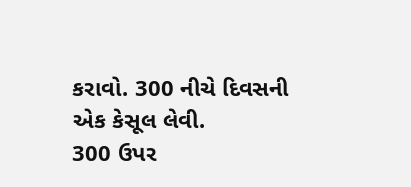કરાવો. 300 નીચે દિવસની એક કેસૂલ લેવી.
300 ઉપર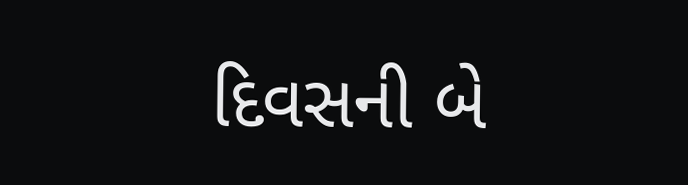દિવસની બે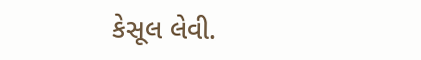કેસૂલ લેવી.